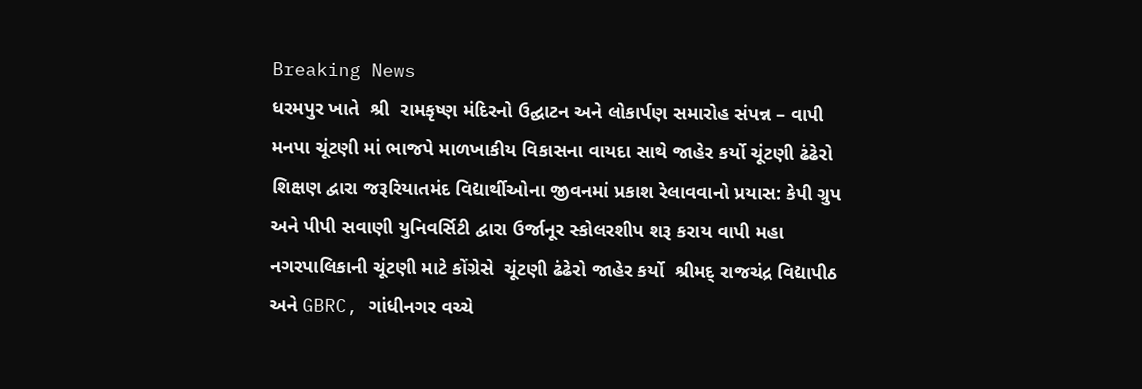Breaking News
ધરમપુર ખાતે  શ્રી  રામકૃષ્ણ મંદિરનો ઉદ્ઘાટન અને લોકાર્પણ સમારોહ સંપન્ન – વાપી મનપા ચૂંટણી માં ભાજપે માળખાકીય વિકાસના વાયદા સાથે જાહેર કર્યો ચૂંટણી ઢંઢેરો શિક્ષણ દ્વારા જરૂરિયાતમંદ વિદ્યાર્થીઓના જીવનમાં પ્રકાશ રેલાવવાનો પ્રયાસ: કેપી ગ્રુપ અને પીપી સવાણી યુનિવર્સિટી દ્વારા ઉર્જાનૂર સ્કોલરશીપ શરૂ કરાય વાપી મહા નગરપાલિકાની ચૂંટણી માટે કોંગ્રેસે  ચૂંટણી ઢંઢેરો જાહેર કર્યો  શ્રીમદ્ રાજચંદ્ર વિદ્યાપીઠ અને GBRC, ગાંધીનગર વચ્ચે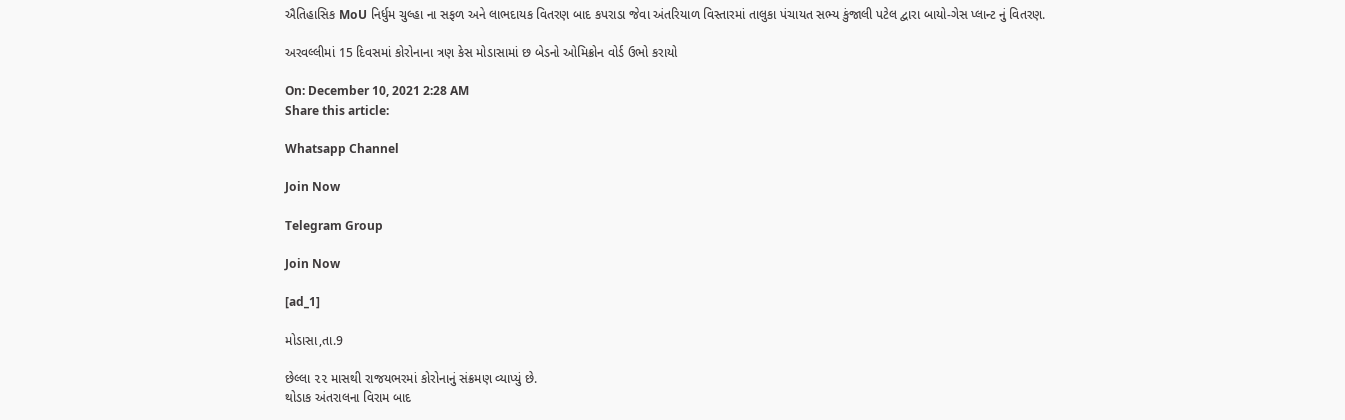ઐતિહાસિક MoU નિર્ધુમ ચુલ્હા ના સફળ અને લાભદાયક વિતરણ બાદ કપરાડા જેવા અંતરિયાળ વિસ્તારમાં તાલુકા પંચાયત સભ્ય કુંજાલી પટેલ દ્વારા બાયો-ગેસ પ્લાન્ટ નું વિતરણ.

અરવલ્લીમાં 15 દિવસમાં કોરોનાના ત્રણ કેસ મોડાસામાં છ બેડનો ઓમિક્રોન વોર્ડ ઉભો કરાયો

On: December 10, 2021 2:28 AM
Share this article:

Whatsapp Channel

Join Now

Telegram Group

Join Now

[ad_1]

મોડાસા,તા.9

છેલ્લા ૨૨ માસથી રાજયભરમાં કોરોનાનું સંક્રમણ વ્યાપ્યું છે.
થોડાક અંતરાલના વિરામ બાદ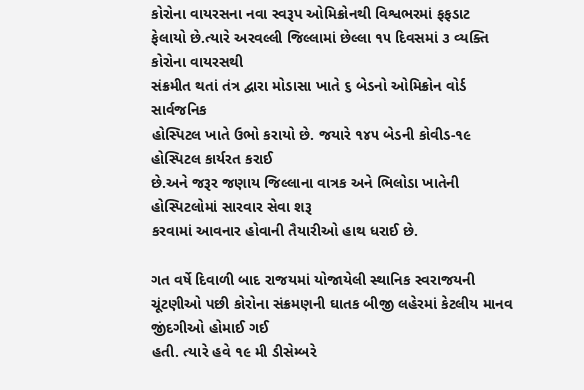કોરોના વાયરસના નવા સ્વરૂપ ઓમિક્રોનથી વિશ્વભરમાં ફફડાટ
ફેલાયો છે.ત્યારે અરવલ્લી જિલ્લામાં છેલ્લા ૧૫ દિવસમાં ૩ વ્યક્તિ કોરોના વાયરસથી
સંક્રમીત થતાં તંત્ર દ્વારા મોડાસા ખાતે ૬ બેડનો ઓમિક્રોન વોર્ડ સાર્વજનિક
હોસ્પિટલ ખાતે ઉભો કરાયો છે. જયારે ૧૪૫ બેડની કોવીડ-૧૯ હોસ્પિટલ કાર્યરત કરાઈ
છે.અને જરૂર જણાય જિલ્લાના વાત્રક અને ભિલોડા ખાતેની હોસ્પિટલોમાં સારવાર સેવા શરૂ
કરવામાં આવનાર હોવાની તૈયારીઓ હાથ ધરાઈ છે.

ગત વર્ષે દિવાળી બાદ રાજયમાં યોજાયેલી સ્થાનિક સ્વરાજયની
ચૂંટણીઓ પછી કોરોના સંક્રમણની ઘાતક બીજી લહેરમાં કેટલીય માનવ જીંદગીઓ હોમાઈ ગઈ
હતી. ત્યારે હવે ૧૯ મી ડીસેમ્બરે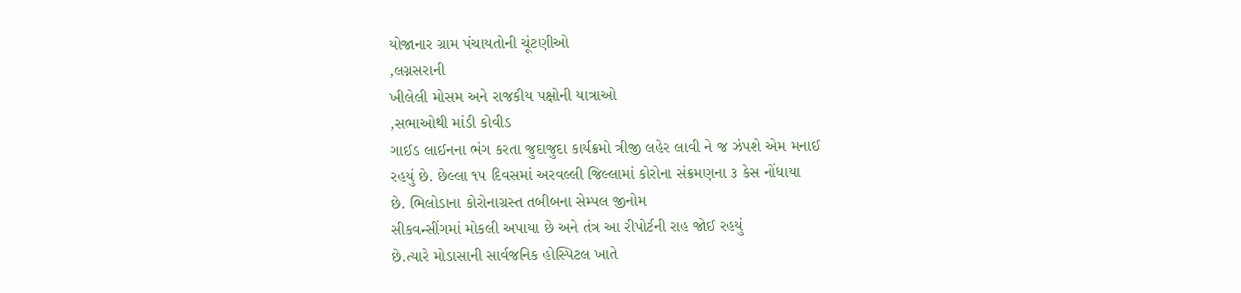યોજાનાર ગ્રામ પંચાયતોની ચૂંટણીઓ
,લગ્નસરાની
ખીલેલી મોસમ અને રાજકીય પક્ષોની યાત્રાઓ
,સભાઓથી માંડી કોવીડ
ગાઈડ લાઈનના ભંગ કરતા જુદાજુદા કાર્યક્રમો ત્રીજી લહેર લાવી ને જ ઝંપશે એમ મનાઈ
રહયું છે. છેલ્લા ૧૫ દિવસમાં અરવલ્લી જિલ્લામાં કોરોના સંક્રમણના ૩ કેસ નોંધાયા
છે. ભિલોડાના કોરોનાગ્રસ્ત તબીબના સેમ્પલ જીનોમ
સીકવન્સીંગમાં મોકલી અપાયા છે અને તંત્ર આ રીપોર્ટની રાહ જોઈ રહયું
છે.ત્યારે મોડાસાની સાર્વજનિક હોસ્પિટલ ખાતે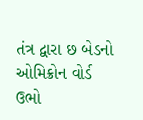તંત્ર દ્વારા છ બેડનો ઓમિક્રોન વોર્ડ
ઉભો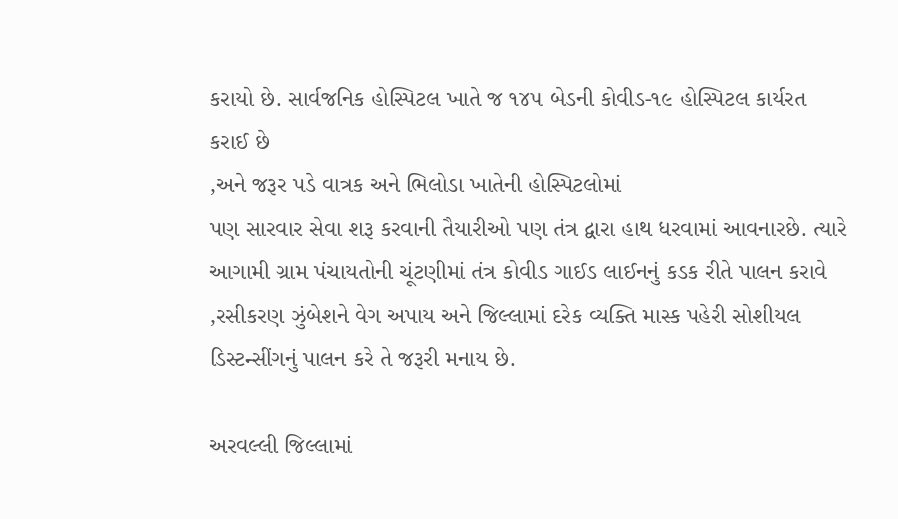કરાયો છે. સાર્વજનિક હોસ્પિટલ ખાતે જ ૧૪૫ બેડની કોવીડ-૧૯ હોસ્પિટલ કાર્યરત
કરાઈ છે
,અને જરૂર પડે વાત્રક અને ભિલોડા ખાતેની હોસ્પિટલોમાં
પણ સારવાર સેવા શરૂ કરવાની તૈયારીઓ પણ તંત્ર દ્વારા હાથ ધરવામાં આવનારછે. ત્યારે
આગામી ગ્રામ પંચાયતોની ચૂંટણીમાં તંત્ર કોવીડ ગાઈડ લાઈનનું કડક રીતે પાલન કરાવે
,રસીકરણ ઝુંબેશને વેગ અપાય અને જિલ્લામાં દરેક વ્યક્તિ માસ્ક પહેરી સોશીયલ
ડિસ્ટન્સીંગનું પાલન કરે તે જરૂરી મનાય છે.

અરવલ્લી જિલ્લામાં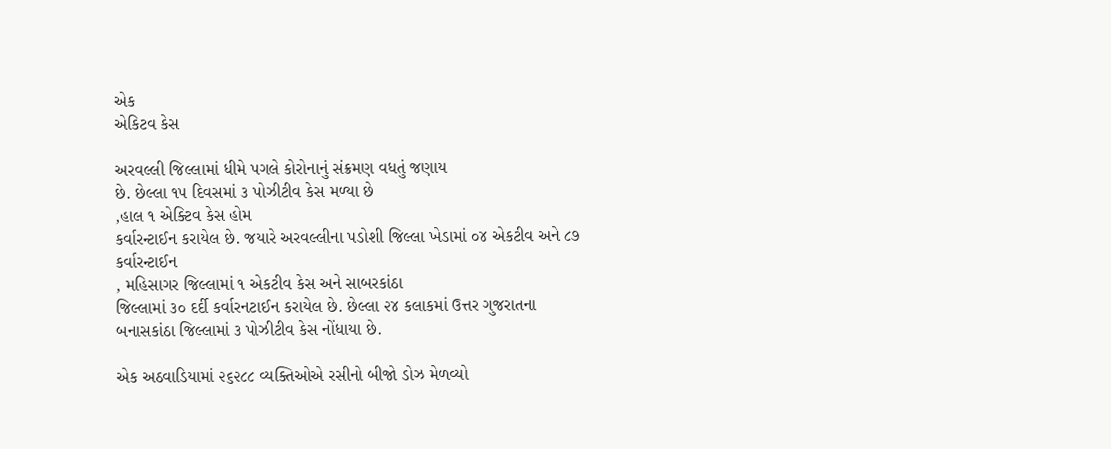એક
એકિટવ કેસ

અરવલ્લી જિલ્લામાં ધીમે પગલે કોરોનાનું સંક્રમણ વધતું જણાય
છે. છેલ્લા ૧૫ દિવસમાં ૩ પોઝીટીવ કેસ મળ્યા છે
,હાલ ૧ એક્ટિવ કેસ હોમ
કર્વારન્ટાઈન કરાયેલ છે. જયારે અરવલ્લીના પડોશી જિલ્લા ખેડામાં ૦૪ એકટીવ અને ૮૭
કર્વારન્ટાઈન
, મહિસાગર જિલ્લામાં ૧ એકટીવ કેસ અને સાબરકાંઠા
જિલ્લામાં ૩૦ દર્દી કર્વારનટાઈન કરાયેલ છે. છેલ્લા ૨૪ કલાકમાં ઉત્તર ગુજરાતના
બનાસકાંઠા જિલ્લામાં ૩ પોઝીટીવ કેસ નોંધાયા છે.

એક અઠવાડિયામાં ૨૬૨૮૮ વ્યક્તિઓએ રસીનો બીજો ડોઝ મેળવ્યો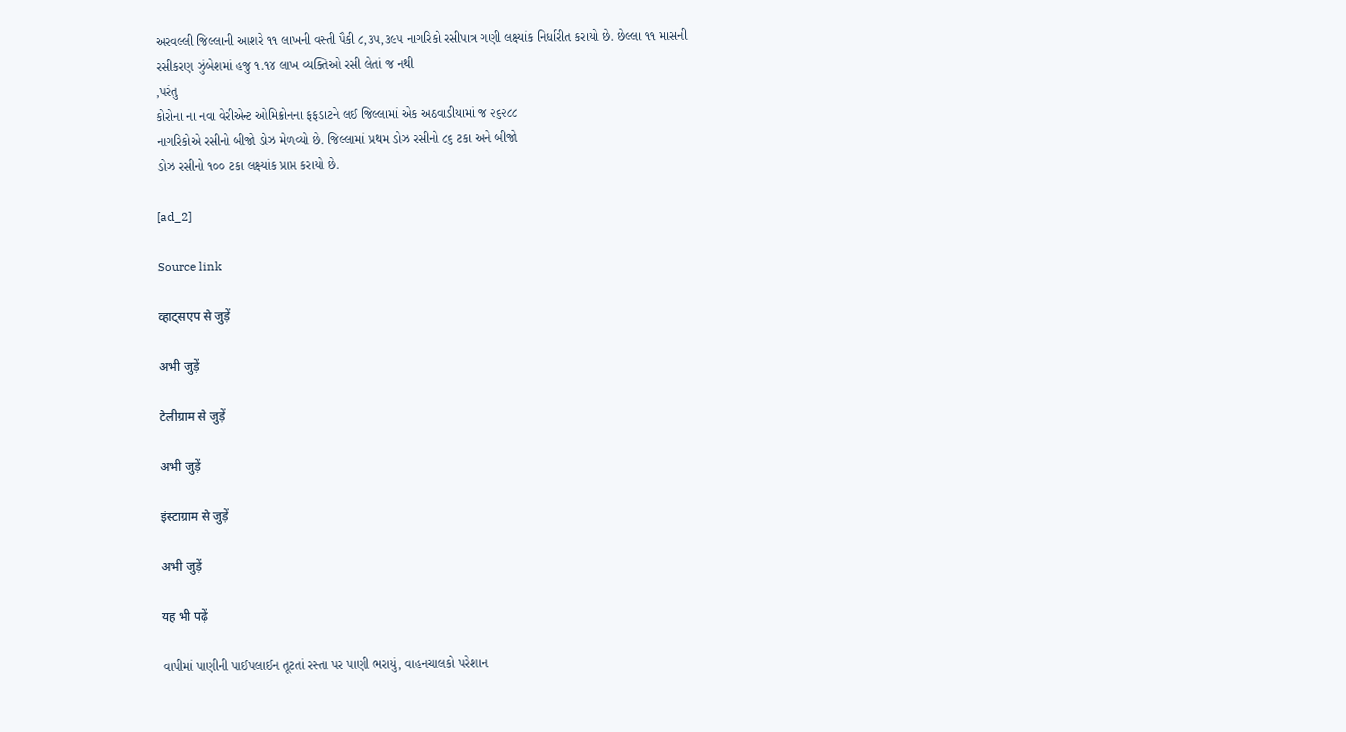અરવલ્લી જિલ્લાની આશરે ૧૧ લાખની વસ્તી પૈકી ૮,૩૫,૩૯૫ નાગરિકો રસીપાત્ર ગણી લક્ષ્યાંક નિર્ધારીત કરાયો છે. છેલ્લા ૧૧ માસની
રસીકરણ ઝુંબેશમાં હજુ ૧.૧૪ લાખ વ્યક્તિઓ રસી લેતાં જ નથી
,પરંતુ
કોરોના ના નવા વેરીએન્ટ ઓમિક્રોનના ફફડાટને લઈ જિલ્લામાં એક અઠવાડીયામાં જ ૨૬૨૮૮
નાગરિકોએ રસીનો બીજો ડોઝ મેળવ્યો છે. જિલ્લામાં પ્રથમ ડોઝ રસીનો ૮૬ ટકા અને બીજો
ડોઝ રસીનો ૧૦૦ ટકા લક્ષ્યાંક પ્રાપ્ત કરાયો છે.

[ad_2]

Source link

व्हाट्सएप से जुड़ें

अभी जुड़ें

टेलीग्राम से जुड़ें

अभी जुड़ें

इंस्टाग्राम से जुड़ें

अभी जुड़ें

यह भी पढ़ें

વાપીમાં પાણીની પાઈપલાઈન તૂટતાં રસ્તા પર પાણી ભરાયું, વાહનચાલકો પરેશાન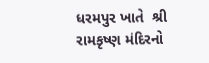ધરમપુર ખાતે  શ્રી  રામકૃષ્ણ મંદિરનો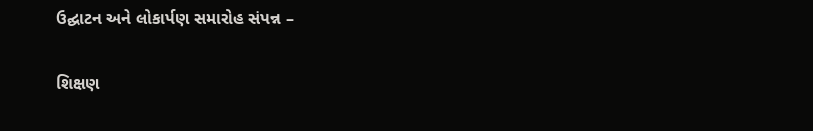ઉદ્ઘાટન અને લોકાર્પણ સમારોહ સંપન્ન –

શિક્ષણ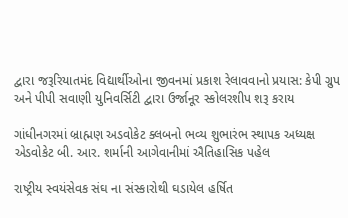દ્વારા જરૂરિયાતમંદ વિદ્યાર્થીઓના જીવનમાં પ્રકાશ રેલાવવાનો પ્રયાસ: કેપી ગ્રુપ અને પીપી સવાણી યુનિવર્સિટી દ્વારા ઉર્જાનૂર સ્કોલરશીપ શરૂ કરાય

ગાંધીનગરમાં બ્રાહ્મણ અડવોકેટ ક્લબનો ભવ્ય શુભારંભ સ્થાપક અધ્યક્ષ એડવોકેટ બી. આર. શર્માની આગેવાનીમાં ઐતિહાસિક પહેલ

રાષ્ટ્રીય સ્વયંસેવક સંઘ ના સંસ્કારોથી ઘડાયેલ હર્ષિત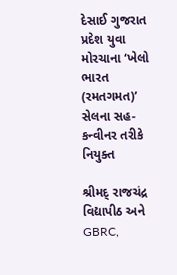દેસાઈ ગુજરાત પ્રદેશ યુવા મોરચાના ‘ખેલો ભારત (રમતગમત)’ સેલના સહ-કન્વીનર તરીકે નિયુક્ત

શ્રીમદ્ રાજચંદ્ર વિદ્યાપીઠ અને GBRC,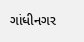ગાંધીનગર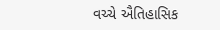વચ્ચે ઐતિહાસિક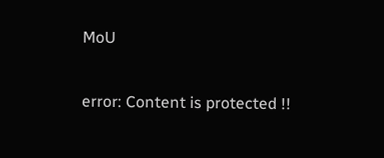MoU

error: Content is protected !!